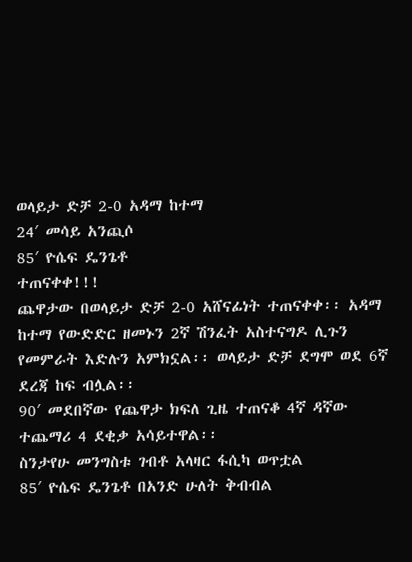ወላይታ ድቻ 2-0 አዳማ ከተማ
24′ መሳይ አንጪሶ
85′ ዮሴፍ ዴንጌቶ
ተጠናቀቀ!!!
ጨዋታው በወላይታ ድቻ 2-0 አሸናፊነት ተጠናቀቀ፡፡ አዳማ ከተማ የውድድር ዘመኑን 2ኛ ሽንፈት አስተናግዶ ሊጉን የመምራት እድሉን አምክኗል፡፡ ወላይታ ድቻ ደግሞ ወደ 6ኛ ደረጃ ከፍ ብሏል፡፡
90′ መደበኛው የጨዋታ ክፍለ ጊዜ ተጠናቆ 4ኛ ዳኛው ተጨማሪ 4 ደቂቃ አሳይተዋል፡፡
ስንታየሁ መንግስቱ ገብቶ አላዛር ፋሲካ ወጥቷል
85′ ዮሴፍ ዴንጌቶ በአንድ ሁለት ቅብብል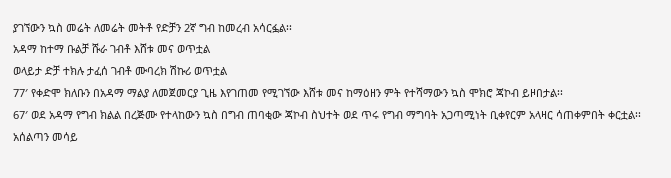ያገኘውን ኳስ መሬት ለመሬት መትቶ የድቻን 2ኛ ግብ ከመረብ አሳርፏል፡፡
አዳማ ከተማ ቡልቻ ሹራ ገብቶ እሸቱ መና ወጥቷል
ወላይታ ድቻ ተክሉ ታፈሰ ገብቶ ሙባረክ ሽኩሪ ወጥቷል
77′ የቀድሞ ክለቡን በአዳማ ማልያ ለመጀመርያ ጊዜ እየገጠመ የሚገኘው እሸቱ መና ከማዕዘን ምት የተሻማውን ኳስ ሞክሮ ጃኮብ ይዞበታል፡፡
67′ ወደ አዳማ የግብ ክልል በረጅሙ የተላከውን ኳስ በግብ ጠባቂው ጃኮብ ስህተት ወደ ጥሩ የግብ ማግባት አጋጣሚነት ቢቀየርም አላዛር ሳጠቀምበት ቀርቷል፡፡ አሰልጣን መሳይ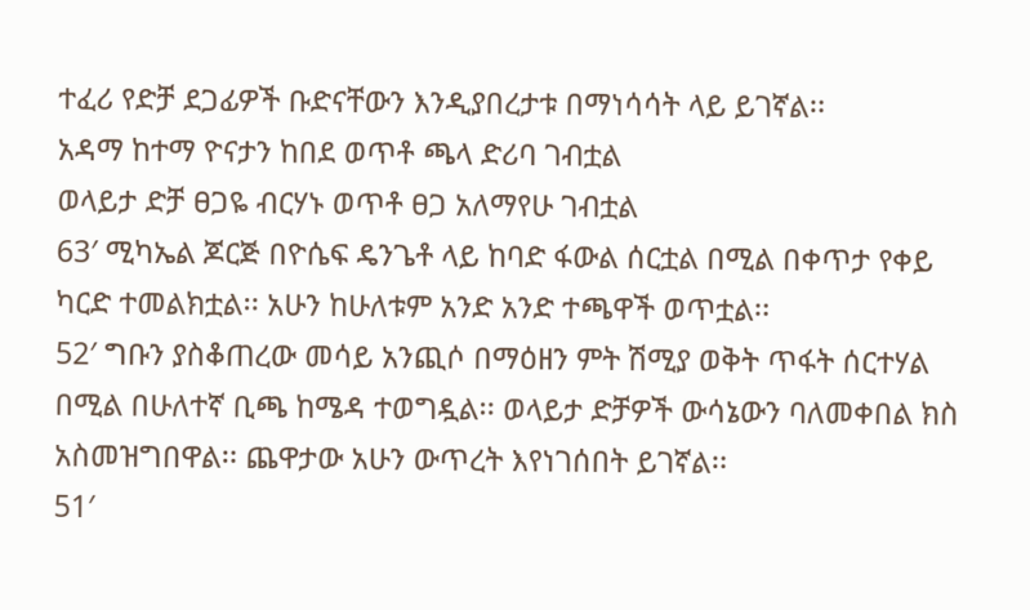ተፈሪ የድቻ ደጋፊዎች ቡድናቸውን እንዲያበረታቱ በማነሳሳት ላይ ይገኛል፡፡
አዳማ ከተማ ዮናታን ከበደ ወጥቶ ጫላ ድሪባ ገብቷል
ወላይታ ድቻ ፀጋዬ ብርሃኑ ወጥቶ ፀጋ አለማየሁ ገብቷል
63′ ሚካኤል ጆርጅ በዮሴፍ ዴንጌቶ ላይ ከባድ ፋውል ሰርቷል በሚል በቀጥታ የቀይ ካርድ ተመልክቷል፡፡ አሁን ከሁለቱም አንድ አንድ ተጫዋች ወጥቷል፡፡
52′ ግቡን ያስቆጠረው መሳይ አንጪሶ በማዕዘን ምት ሽሚያ ወቅት ጥፋት ሰርተሃል በሚል በሁለተኛ ቢጫ ከሜዳ ተወግዷል፡፡ ወላይታ ድቻዎች ውሳኔውን ባለመቀበል ክስ አስመዝግበዋል፡፡ ጨዋታው አሁን ውጥረት እየነገሰበት ይገኛል፡፡
51′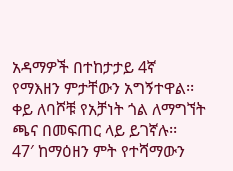አዳማዎች በተከታታይ 4ኛ የማእዘን ምታቸውን አግኝተዋል፡፡ ቀይ ለባሾቹ የአቻነት ጎል ለማግኘት ጫና በመፍጠር ላይ ይገኛሉ፡፡
47′ ከማዕዘን ምት የተሻማውን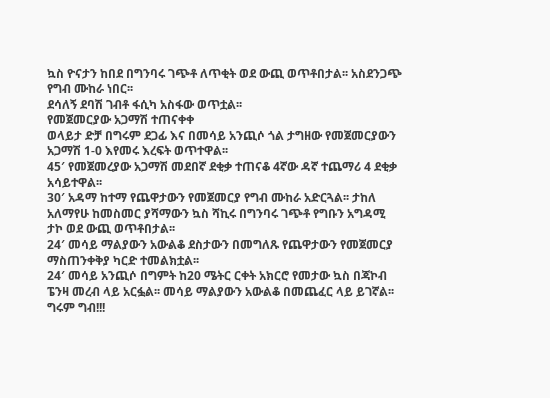ኳስ ዮናታን ከበደ በግንባሩ ገጭቶ ለጥቂት ወደ ውጪ ወጥቶበታል፡፡ አስደንጋጭ የግብ ሙከራ ነበር፡፡
ደሳለኝ ደባሽ ገብቶ ፋሲካ አስፋው ወጥቷል፡፡
የመጀመርያው አጋማሽ ተጠናቀቀ
ወላይታ ድቻ በግሩም ደጋፊ እና በመሳይ አንጪሶ ጎል ታግዘው የመጀመርያውን አጋማሽ 1-0 እየመሩ እረፍት ወጥተዋል፡፡
45′ የመጀመረያው አጋማሽ መደበኛ ደቂቃ ተጠናቆ 4ኛው ዳኛ ተጨማሪ 4 ደቂቃ አሳይተዋል፡፡
30′ አዳማ ከተማ የጨዋታውን የመጀመርያ የግብ ሙከራ አድርጓል፡፡ ታከለ አለማየሁ ከመስመር ያሻማውን ኳስ ሻኪሩ በግንባሩ ገጭቶ የግቡን አግዳሚ ታኮ ወደ ውጪ ወጥቶበታል፡፡
24′ መሳይ ማልያውን አውልቆ ደስታውን በመግለጹ የጨዋታውን የመጀመርያ ማስጠንቀቅያ ካርድ ተመልክቷል፡፡
24′ መሳይ አንጪሶ በግምት ከ20 ሜትር ርቀት አክርሮ የመታው ኳስ በጃኮብ ፔንዛ መረብ ላይ አርፏል፡፡ መሳይ ማልያውን አውልቆ በመጨፈር ላይ ይገኛል፡፡ ግሩም ግብ!!!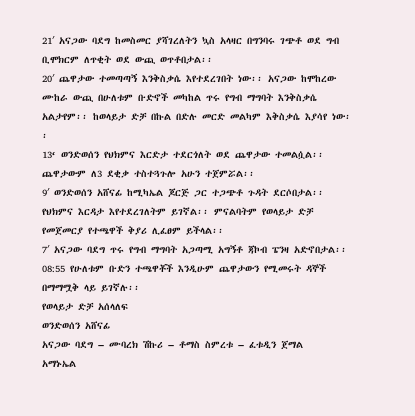21′ አናጋው ባደግ ከመስመር ያሻገረለትን ኳስ አላዛር በግንባሩ ገጭቶ ወደ ግብ ቢሞክርም ለጥቂት ወደ ውጪ ወጥቶበታል፡፡
20′ ጨዋታው ተመጣጣኝ እንቅስቃሴ እየተደረገበት ነው፡፡ አናጋው ከሞከረው ሙከራ ውጪ በሁለቱም ቡድኖች መካከል ጥሩ የግብ ማግባት እንቅስቃሴ አልታየም፡፡ ከወላይታ ድቻ በኩል በድሉ መርድ መልካም እቅስቃሴ እያሳየ ነው፡፡
13‘ ወንድወሰን የህክምና እርድታ ተደርጎለት ወደ ጨዋታው ተመልሷል፡፡ ጨዋታውም ለ3 ደቂቃ ተስተጓጉሎ አሁን ተጀምሯል፡፡
9′ ወንድወሰን አሸናፊ ከሚካኤል ጆርጅ ጋር ተጋጭቶ ጉዳት ደርሶበታል፡፡ የህክምና እርዳታ እየተደረገለትም ይገኛል፡፡ ምናልባትም የወላይታ ድቻ የመጀመርያ የተጫዋች ቅያሪ ሊፈፀም ይችላል፡፡
7′ አናጋው ባደግ ጥሩ የግብ ማግባት አጋጣሚ አግኝቶ ጃኮብ ፔንዛ አድኖበታል፡፡
08:55 የሁለቱም ቡድን ተጫዋቾች እንዲሁም ጨዋታውን የሚመሩት ዳኞች በማማሟቅ ላይ ይገኛሉ፡፡
የወላይታ ድቻ አሰላለፍ
ወንድወሰን አሸናፊ
አናጋው ባደግ – ሙባረክ ሽኩሪ – ቶማስ ስምረቱ – ፈቱዲን ጀማል
አማኑኤል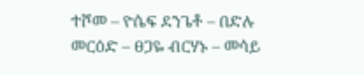ተሾመ – ዮሴፍ ደንጌቶ – በድሉ መርዕድ – ፀጋዬ ብርሃኑ – መሳይ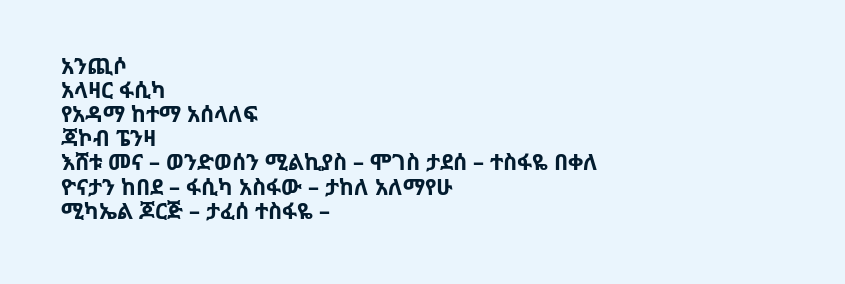አንጪሶ
አላዛር ፋሲካ
የአዳማ ከተማ አሰላለፍ
ጃኮብ ፔንዛ
እሸቱ መና – ወንድወሰን ሚልኪያስ – ሞገስ ታደሰ – ተስፋዬ በቀለ
ዮናታን ከበደ – ፋሲካ አስፋው – ታከለ አለማየሁ
ሚካኤል ጆርጅ – ታፈሰ ተስፋዬ –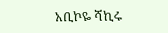አቢኮዬ ሻኪሩ